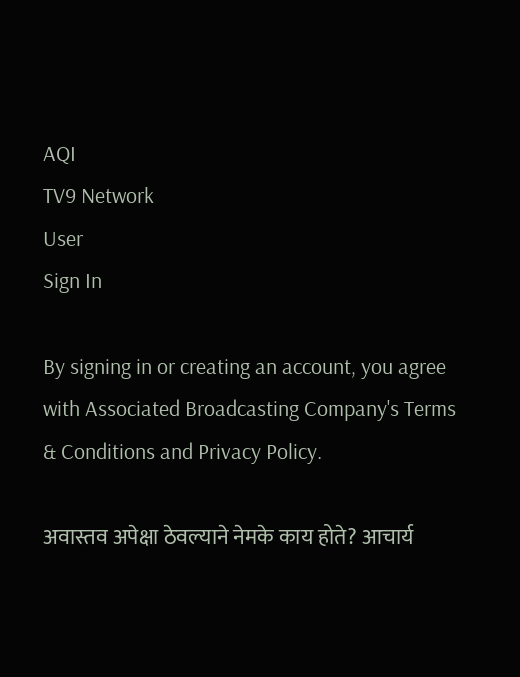AQI
TV9 Network
User
Sign In

By signing in or creating an account, you agree with Associated Broadcasting Company's Terms & Conditions and Privacy Policy.

अवास्तव अपेक्षा ठेवल्याने नेमके काय होते? आचार्य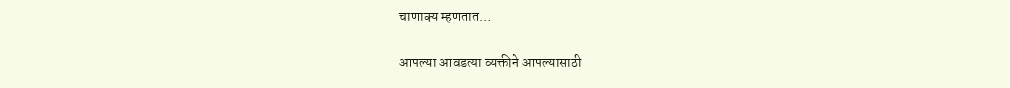चाणाक्य म्हणतात…

आपल्या आवडत्या व्यक्तीने आपल्यासाठी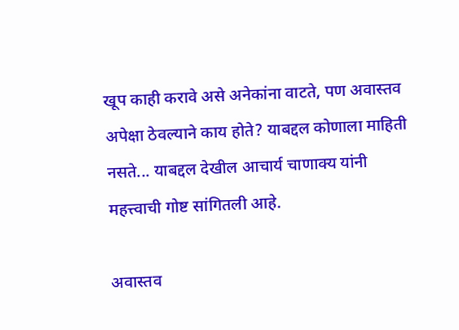खूप काही करावे असे अनेकांना वाटते, पण अवास्तव अपेक्षा ठेवल्याने काय होते? याबद्दल कोणाला माहिती नसते... याबद्दल देखील आचार्य चाणाक्य यांनी महत्त्वाची गोष्ट सांगितली आहे.

अवास्तव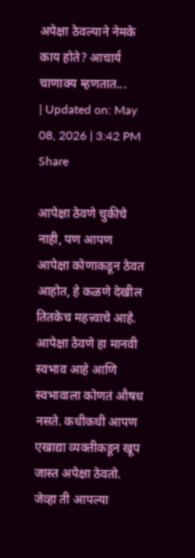अपेक्षा ठेवल्याने नेमके काय होते? आचार्य चाणाक्य म्हणतात...
| Updated on: May 08, 2026 | 3:42 PM
Share

आपेक्षा ठेवणे चुकीचे नाही, पण आपण आपेक्षा कोणाकडून ठेवत आहोत, हे कळणे देखील तितकेच महत्त्वाचे आहे. आपेक्षा ठेवणे हा मानवी स्वभाव आहे आणि स्वभावाला कोणतं औषध नसते. कधीकधी आपण एखाद्या व्यक्तीकडून खूप जास्त अपेक्षा ठेवतो. जेव्हा ती आपल्या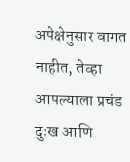अपेक्षेनुसार वागत नाहीत, तेव्हा आपल्याला प्रचंड दुःख आणि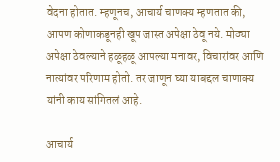वेदना होतात. म्हणूनच, आचार्य चाणक्य म्हणतात की, आपण कोणाकडूनही खूप जास्त अपेक्षा ठेवू नये. मोठ्या अपेक्षा ठेवल्याने हळूहळू आपल्या मनावर, विचारांवर आणि नात्यांवर परिणाम होतो. तर जाणून घ्या याबद्दल चाणाक्य यांनी काय सांगितलं आहे.

आचार्य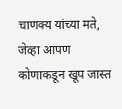चाणक्य यांच्या मते, जेव्हा आपण कोणाकडून खूप जास्त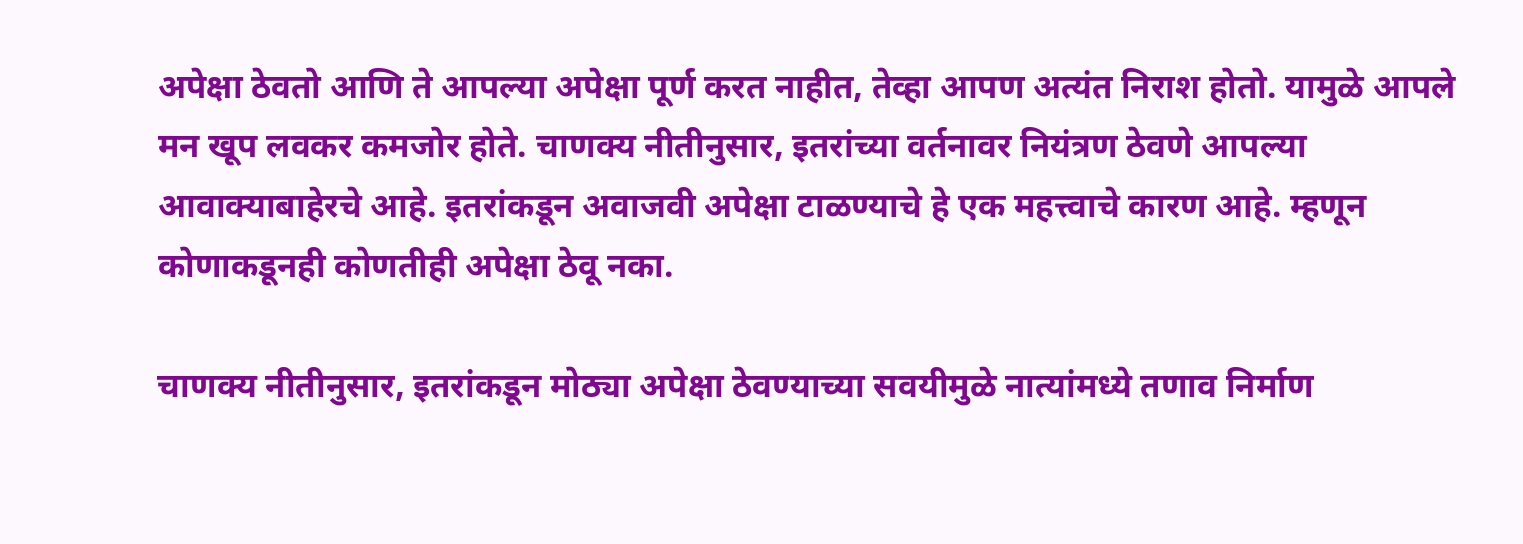अपेक्षा ठेवतो आणि ते आपल्या अपेक्षा पूर्ण करत नाहीत, तेव्हा आपण अत्यंत निराश होतो. यामुळे आपले मन खूप लवकर कमजोर होते. चाणक्य नीतीनुसार, इतरांच्या वर्तनावर नियंत्रण ठेवणे आपल्या आवाक्याबाहेरचे आहे. इतरांकडून अवाजवी अपेक्षा टाळण्याचे हे एक महत्त्वाचे कारण आहे. म्हणून कोणाकडूनही कोणतीही अपेक्षा ठेवू नका.

चाणक्य नीतीनुसार, इतरांकडून मोठ्या अपेक्षा ठेवण्याच्या सवयीमुळे नात्यांमध्ये तणाव निर्माण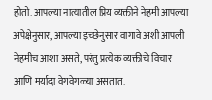होतो. आपल्या नात्यातील प्रिय व्यक्तीने नेहमी आपल्या अपेक्षेनुसार, आपल्या इच्छेनुसार वागावे अशी आपली नेहमीच आशा असते, परंतु प्रत्येक व्यक्तीचे विचार आणि मर्यादा वेगवेगळ्या असतात.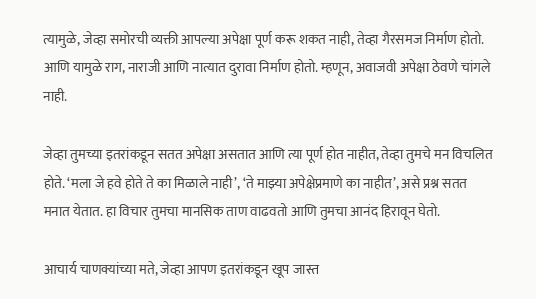त्यामुळे, जेव्हा समोरची व्यक्ती आपल्या अपेक्षा पूर्ण करू शकत नाही, तेव्हा गैरसमज निर्माण होतो. आणि यामुळे राग, नाराजी आणि नात्यात दुरावा निर्माण होतो. म्हणून, अवाजवी अपेक्षा ठेवणे चांगले नाही.

जेव्हा तुमच्या इतरांकडून सतत अपेक्षा असतात आणि त्या पूर्ण होत नाहीत, तेव्हा तुमचे मन विचलित होते. ‘मला जे हवे होते ते का मिळाले नाही’, ‘ते माझ्या अपेक्षेप्रमाणे का नाहीत’, असे प्रश्न सतत मनात येतात. हा विचार तुमचा मानसिक ताण वाढवतो आणि तुमचा आनंद हिरावून घेतो.

आचार्य चाणक्यांच्या मते, जेव्हा आपण इतरांकडून खूप जास्त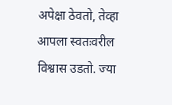अपेक्षा ठेवतो, तेव्हा आपला स्वतःवरील विश्वास उडतो. ज्या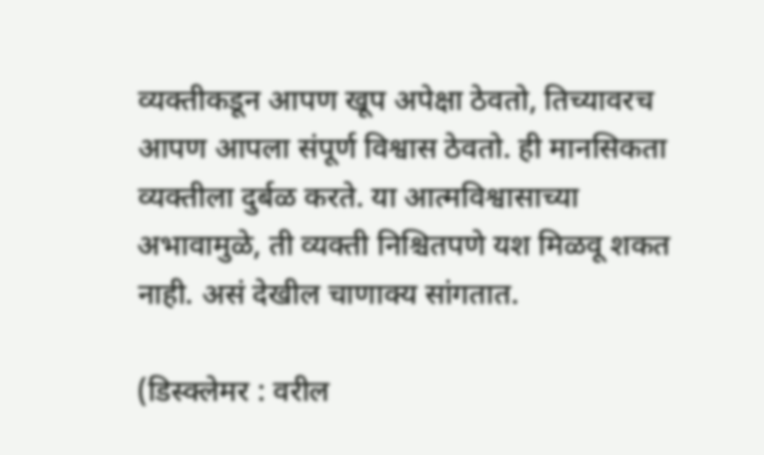व्यक्तीकडून आपण खूप अपेक्षा ठेवतो, तिच्यावरच आपण आपला संपूर्ण विश्वास ठेवतो. ही मानसिकता व्यक्तीला दुर्बळ करते. या आत्मविश्वासाच्या अभावामुळे, ती व्यक्ती निश्चितपणे यश मिळवू शकत नाही. असं देखील चाणाक्य सांगतात.

(डिस्क्लेमर : वरील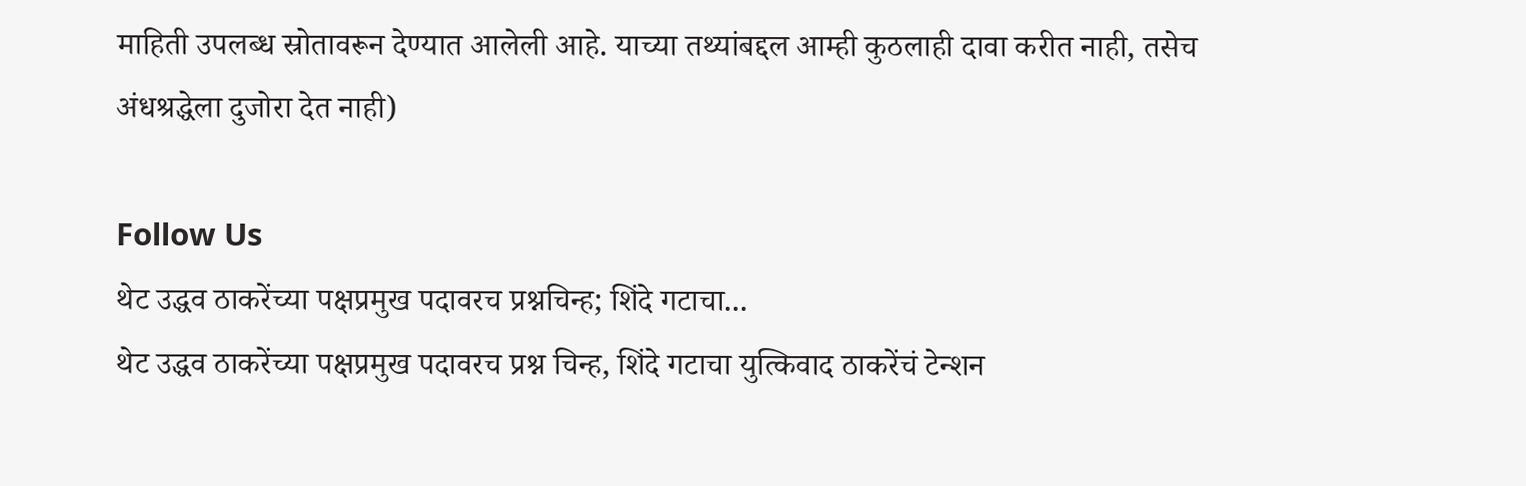माहिती उपलब्ध स्रोतावरून देण्यात आलेली आहे. याच्या तथ्यांबद्दल आम्ही कुठलाही दावा करीत नाही, तसेच अंधश्रद्धेला दुजोरा देत नाही)

Follow Us
थेट उद्धव ठाकरेंच्या पक्षप्रमुख पदावरच प्रश्नचिन्ह; शिंदे गटाचा...
थेट उद्धव ठाकरेंच्या पक्षप्रमुख पदावरच प्रश्न चिन्ह, शिंदे गटाचा युत्किवाद ठाकरेंचं टेन्शन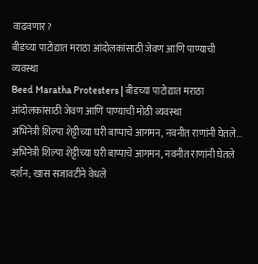वाढवणार?
बीडच्या पाटोद्यात मराठा आंदोलकांसाठी जेवण आणि पाण्याची व्यवस्था
Beed Maratha Protesters | बीडच्या पाटोद्यात मराठा आंदोलकांसाठी जेवण आणि पाण्याची मोठी व्यवस्था
अभिनेत्री शिल्पा शेट्टीच्या घरी बाप्पाचे आगमन, नवनीत राणांनी घेतले...
अभिनेत्री शिल्पा शेट्टीच्या घरी बाप्पाचे आगमन, नवनीत राणांनी घेतले दर्शन; खास सजावटीने वेधले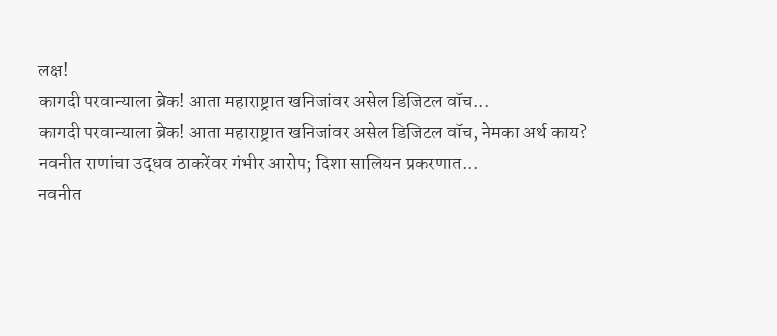लक्ष!
कागदी परवान्याला ब्रेक! आता महाराष्ट्रात खनिजांवर असेल डिजिटल वॉच...
कागदी परवान्याला ब्रेक! आता महाराष्ट्रात खनिजांवर असेल डिजिटल वॉच, नेमका अर्थ काय?
नवनीत राणांचा उद्धव ठाकरेंवर गंभीर आरोप; दिशा सालियन प्रकरणात...
नवनीत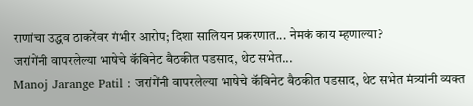राणांचा उद्धव ठाकरेंवर गंभीर आरोप; दिशा सालियन प्रकरणात... नेमकं काय म्हणाल्या?
जरांगेंनी वापरलेल्या भाषेचे कॅबिनेट बैठकीत पडसाद, थेट सभेत...
Manoj Jarange Patil : जरांगेंनी वापरलेल्या भाषेचे कॅबिनेट बैठकीत पडसाद, थेट सभेत मंत्र्यांनी व्यक्त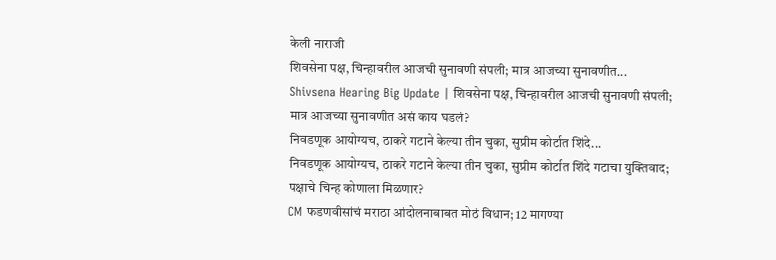केली नाराजी
शिवसेना पक्ष, चिन्हावरील आजची सुनावणी संपली; मात्र आजच्या सुनावणीत...
Shivsena Hearing Big Update | शिवसेना पक्ष, चिन्हावरील आजची सुनावणी संपली; मात्र आजच्या सुनावणीत असं काय घडलं?
निवडणूक आयोग्यच, ठाकरे गटाने केल्या तीन चुका, सुप्रीम कोर्टात शिंदे...
निवडणूक आयोग्यच, ठाकरे गटाने केल्या तीन चुका, सुप्रीम कोर्टात शिंदे गटाचा युक्तिवाद; पक्षाचे चिन्ह कोणाला मिळणार?
CM फडणवीसांचं मराठा आंदोलनाबाबत मोठं विधान; 12 मागण्या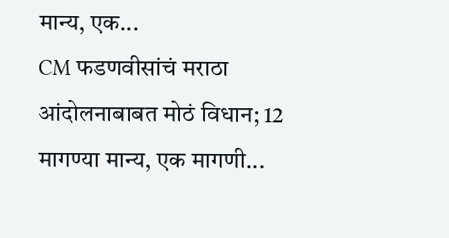मान्य, एक...
CM फडणवीसांचं मराठा आंदोलनाबाबत मोठं विधान; 12 मागण्या मान्य, एक मागणी...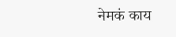नेमकं काय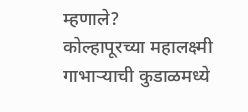म्हणाले?
कोल्हापूरच्या महालक्ष्मी गाभाऱ्याची कुडाळमध्ये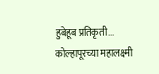हुबेहूब प्रतिकृती...
कोल्हापूरच्या महालक्ष्मी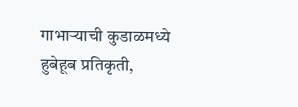गाभाऱ्याची कुडाळमध्ये हुबेहूब प्रतिकृती,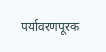पर्यावरणपूरक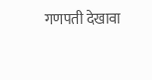गणपती देखावा